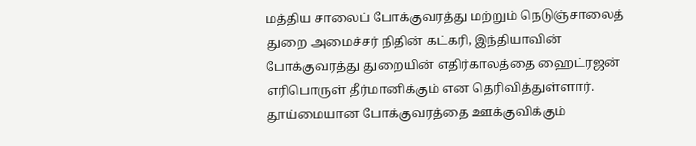மத்திய சாலைப் போக்குவரத்து மற்றும் நெடுஞ்சாலைத் துறை அமைச்சர் நிதின் கட்கரி, இந்தியாவின் போக்குவரத்து துறையின் எதிர்காலத்தை ஹைட்ரஜன் எரிபொருள் தீர்மானிக்கும் என தெரிவித்துள்ளார். தூய்மையான போக்குவரத்தை ஊக்குவிக்கும்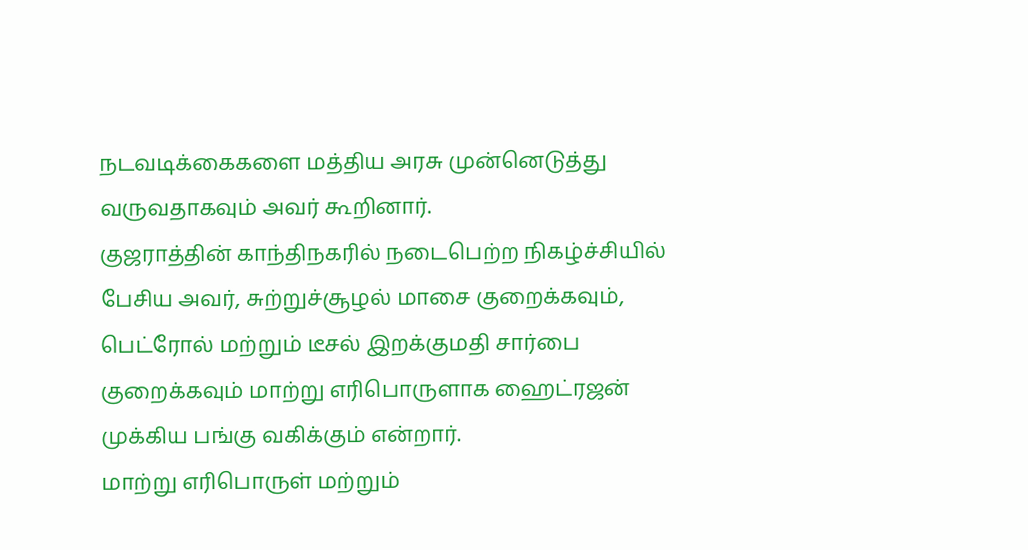நடவடிக்கைகளை மத்திய அரசு முன்னெடுத்து வருவதாகவும் அவர் கூறினார்.
குஜராத்தின் காந்திநகரில் நடைபெற்ற நிகழ்ச்சியில் பேசிய அவர், சுற்றுச்சூழல் மாசை குறைக்கவும், பெட்ரோல் மற்றும் டீசல் இறக்குமதி சார்பை குறைக்கவும் மாற்று எரிபொருளாக ஹைட்ரஜன் முக்கிய பங்கு வகிக்கும் என்றார்.
மாற்று எரிபொருள் மற்றும்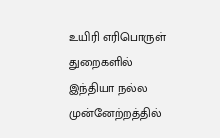உயிரி எரிபொருள் துறைகளில் இந்தியா நல்ல முன்னேற்றத்தில்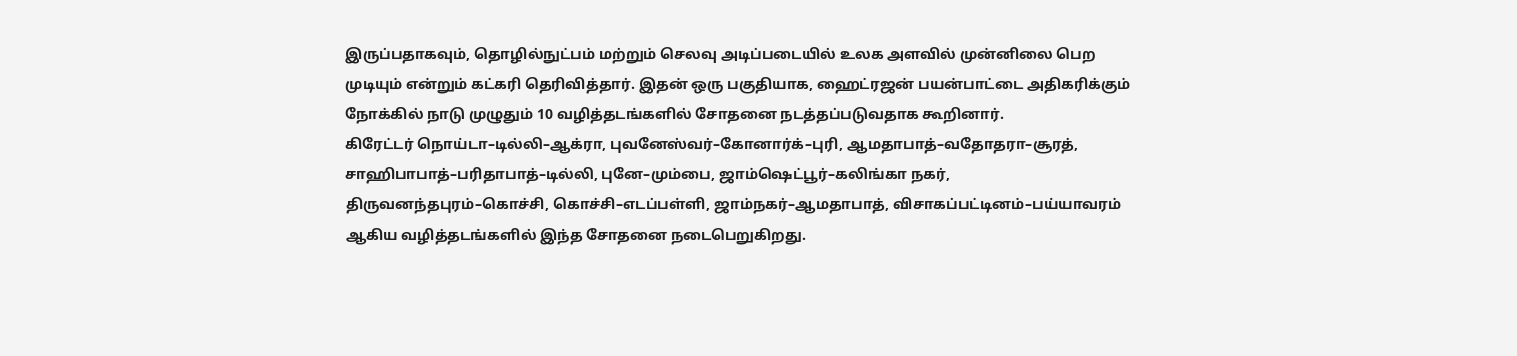இருப்பதாகவும், தொழில்நுட்பம் மற்றும் செலவு அடிப்படையில் உலக அளவில் முன்னிலை பெற முடியும் என்றும் கட்கரி தெரிவித்தார். இதன் ஒரு பகுதியாக, ஹைட்ரஜன் பயன்பாட்டை அதிகரிக்கும் நோக்கில் நாடு முழுதும் 10 வழித்தடங்களில் சோதனை நடத்தப்படுவதாக கூறினார்.
கிரேட்டர் நொய்டா–டில்லி–ஆக்ரா, புவனேஸ்வர்–கோனார்க்–புரி, ஆமதாபாத்–வதோதரா–சூரத், சாஹிபாபாத்–பரிதாபாத்–டில்லி, புனே–மும்பை, ஜாம்ஷெட்பூர்–கலிங்கா நகர், திருவனந்தபுரம்–கொச்சி, கொச்சி–எடப்பள்ளி, ஜாம்நகர்–ஆமதாபாத், விசாகப்பட்டினம்–பய்யாவரம் ஆகிய வழித்தடங்களில் இந்த சோதனை நடைபெறுகிறது.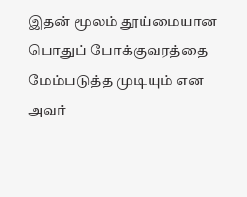இதன் மூலம் தூய்மையான பொதுப் போக்குவரத்தை மேம்படுத்த முடியும் என அவர்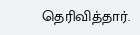தெரிவித்தார்.